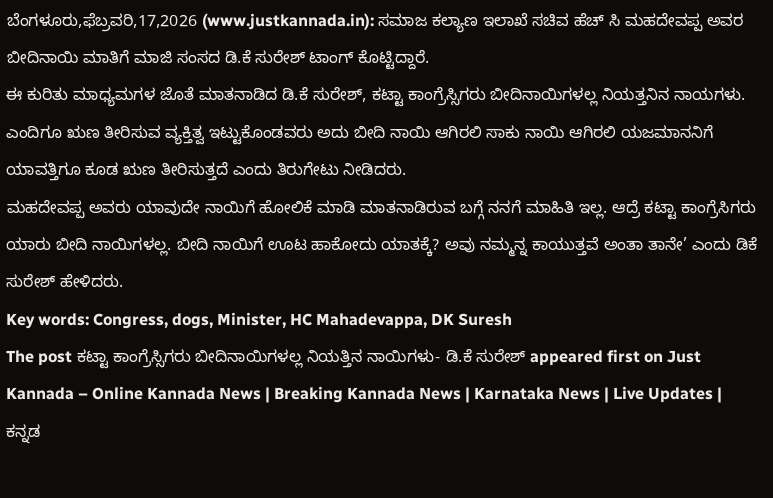ಬೆಂಗಳೂರು,ಫೆಬ್ರವರಿ,17,2026 (www.justkannada.in): ಸಮಾಜ ಕಲ್ಯಾಣ ಇಲಾಖೆ ಸಚಿವ ಹೆಚ್ ಸಿ ಮಹದೇವಪ್ಪ ಅವರ ಬೀದಿನಾಯಿ ಮಾತಿಗೆ ಮಾಜಿ ಸಂಸದ ಡಿ.ಕೆ ಸುರೇಶ್ ಟಾಂಗ್ ಕೊಟ್ಟಿದ್ದಾರೆ.
ಈ ಕುರಿತು ಮಾಧ್ಯಮಗಳ ಜೊತೆ ಮಾತನಾಡಿದ ಡಿ.ಕೆ ಸುರೇಶ್, ಕಟ್ಟಾ ಕಾಂಗ್ರೆಸ್ಸಿಗರು ಬೀದಿನಾಯಿಗಳಲ್ಲ ನಿಯತ್ತನಿನ ನಾಯಗಳು. ಎಂದಿಗೂ ಋಣ ತೀರಿಸುವ ವ್ಯಕ್ತಿತ್ವ ಇಟ್ಟುಕೊಂಡವರು ಅದು ಬೀದಿ ನಾಯಿ ಆಗಿರಲಿ ಸಾಕು ನಾಯಿ ಆಗಿರಲಿ ಯಜಮಾನನಿಗೆ ಯಾವತ್ತಿಗೂ ಕೂಡ ಋಣ ತೀರಿಸುತ್ತದೆ ಎಂದು ತಿರುಗೇಟು ನೀಡಿದರು.
ಮಹದೇವಪ್ಪ ಅವರು ಯಾವುದೇ ನಾಯಿಗೆ ಹೋಲಿಕೆ ಮಾಡಿ ಮಾತನಾಡಿರುವ ಬಗ್ಗೆ ನನಗೆ ಮಾಹಿತಿ ಇಲ್ಲ. ಆದ್ರೆ ಕಟ್ಟಾ ಕಾಂಗ್ರೆಸಿಗರು ಯಾರು ಬೀದಿ ನಾಯಿಗಳಲ್ಲ. ಬೀದಿ ನಾಯಿಗೆ ಊಟ ಹಾಕೋದು ಯಾತಕ್ಕೆ? ಅವು ನಮ್ಮನ್ನ ಕಾಯುತ್ತವೆ ಅಂತಾ ತಾನೇ’ ಎಂದು ಡಿಕೆ ಸುರೇಶ್ ಹೇಳಿದರು.
Key words: Congress, dogs, Minister, HC Mahadevappa, DK Suresh
The post ಕಟ್ಟಾ ಕಾಂಗ್ರೆಸ್ಸಿಗರು ಬೀದಿನಾಯಿಗಳಲ್ಲ ನಿಯತ್ತಿನ ನಾಯಿಗಳು- ಡಿ.ಕೆ ಸುರೇಶ್ appeared first on Just Kannada – Online Kannada News | Breaking Kannada News | Karnataka News | Live Updates | ಕನ್ನಡ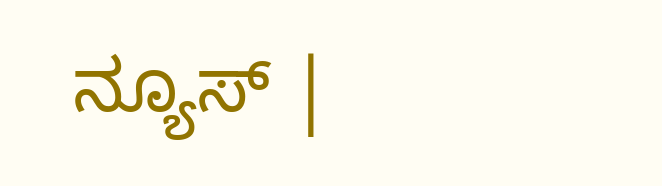ನ್ಯೂಸ್ |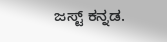ಜಸ್ಟ್ ಕನ್ನಡ.